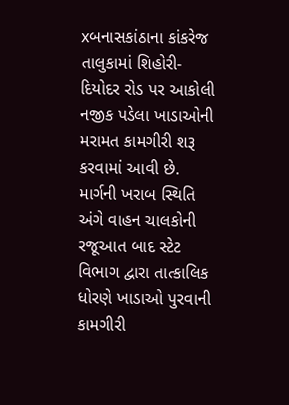xબનાસકાંઠાના કાંકરેજ તાલુકામાં શિહોરી-દિયોદર રોડ પર આકોલી નજીક પડેલા ખાડાઓની મરામત કામગીરી શરૂ કરવામાં આવી છે. માર્ગની ખરાબ સ્થિતિ અંગે વાહન ચાલકોની રજૂઆત બાદ સ્ટેટ વિભાગ દ્વારા તાત્કાલિક ધોરણે ખાડાઓ પુરવાની કામગીરી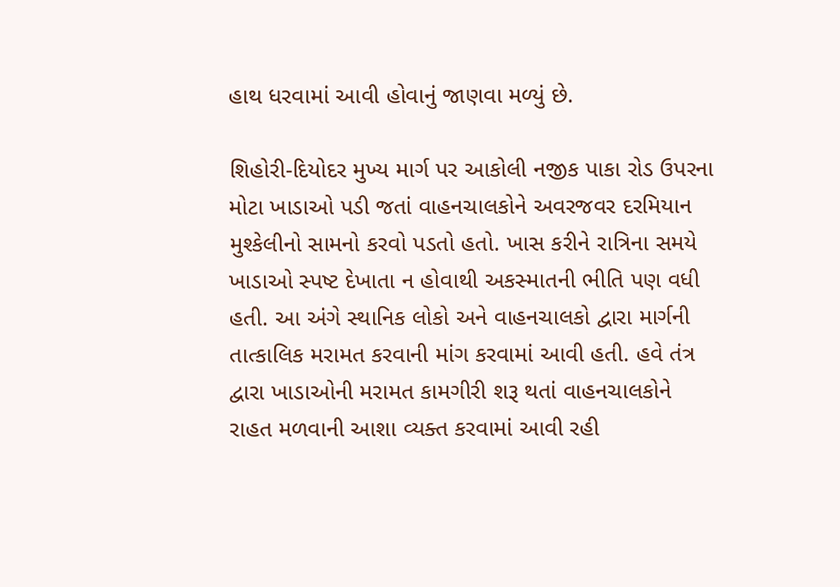હાથ ધરવામાં આવી હોવાનું જાણવા મળ્યું છે.

શિહોરી-દિયોદર મુખ્ય માર્ગ પર આકોલી નજીક પાકા રોડ ઉપરના મોટા ખાડાઓ પડી જતાં વાહનચાલકોને અવરજવર દરમિયાન મુશ્કેલીનો સામનો કરવો પડતો હતો. ખાસ કરીને રાત્રિના સમયે ખાડાઓ સ્પષ્ટ દેખાતા ન હોવાથી અકસ્માતની ભીતિ પણ વધી હતી. આ અંગે સ્થાનિક લોકો અને વાહનચાલકો દ્વારા માર્ગની તાત્કાલિક મરામત કરવાની માંગ કરવામાં આવી હતી. હવે તંત્ર દ્વારા ખાડાઓની મરામત કામગીરી શરૂ થતાં વાહનચાલકોને રાહત મળવાની આશા વ્યક્ત કરવામાં આવી રહી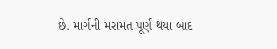છે. માર્ગની મરામત પૂર્ણ થયા બાદ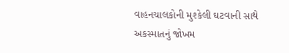વાહનચાલકોની મુશ્કેલી ઘટવાની સાથે અકસ્માતનું જોખમ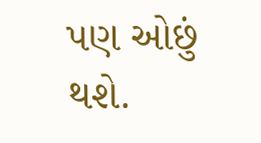પણ ઓછું થશે.